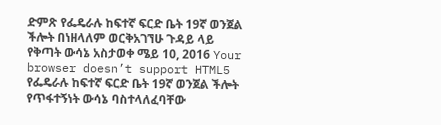ድምጽ የፌዴራሉ ከፍተኛ ፍርድ ቤት 19ኛ ወንጀል ችሎት በነዘላለም ወርቅአገኘሁ ጉዳይ ላይ የቅጣት ውሳኔ አስታወቀ ሜይ 10, 2016 Your browser doesn’t support HTML5 የፌዴራሉ ከፍተኛ ፍርድ ቤት 19ኛ ወንጀል ችሎት የጥፋተኝነት ውሳኔ ባስተላለፈባቸው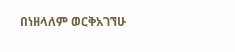በነዘላለም ወርቅአገኘሁ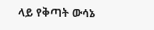ላይ የቅጣት ውሳኔ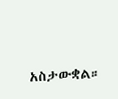አስታውቋል።